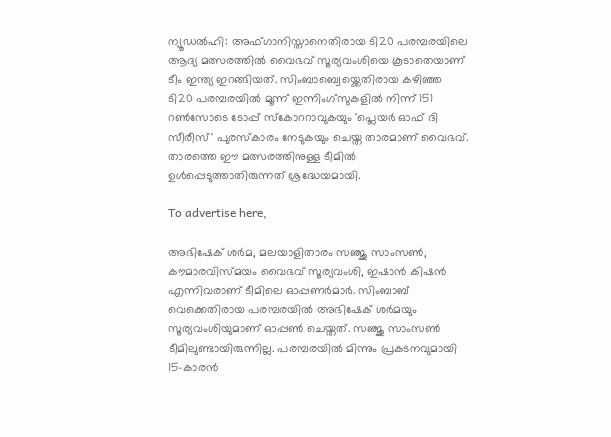ന്യൂഡൽഹി: അഫ്ഗാനിസ്താനെതിരായ ടി20 പരമ്പരയിലെ ആദ്യ മത്സരത്തിൽ വൈഭവ് സൂര്യവംശിയെ കൂടാതെയാണ് ടീം ഇന്ത്യ ഇറങ്ങിയത്. സിംബാബ്വെയ്ക്കെതിരായ കഴിഞ്ഞ ടി20 പരമ്പരയിൽ മൂന്ന് ഇന്നിംഗ്‌സുകളിൽ നിന്ന് 151 റൺസോടെ ടോപ്പ് സ്‌കോററാവുകയും 'പ്ലെയർ ഓഫ് ദി സീരീസ്' പുരസ്‌കാരം നേടുകയും ചെയ്ത താരമാണ് വൈഭവ്. താരത്തെ ഈ മത്സരത്തിനുള്ള ടീമിൽ ഉൾപ്പെടുത്താതിരുന്നത് ശ്രദ്ധേയമായി.

To advertise here,

അഭിഷേക് ശർമ, മലയാളിതാരം സഞ്ജു സാംസൺ, കൗമാരവിസ്മയം വൈഭവ് സൂര്യവംശി, ഇഷാൻ കിഷൻ എന്നിവരാണ് ടീമിലെ ഓപ്പണർമാർ. സിംബാബ് വെക്കെതിരായ പരമ്പരയിൽ അഭിഷേക് ശർമയും സൂര്യവംശിയുമാണ് ഓപ്പൺ ചെയ്തത്. സഞ്ജു സാംസൺ ടീമിലുണ്ടായിരുന്നില്ല. പരമ്പരയിൽ മിന്നും പ്രകടനവുമായി 15-കാരൻ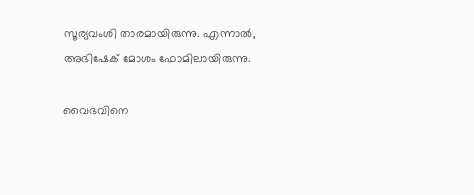സൂര്യവംശി താരമായിരുന്നു. എന്നാൽ, അഭിഷേക് മോശം ഫോമിലായിരുന്നു.

വൈഭവിനെ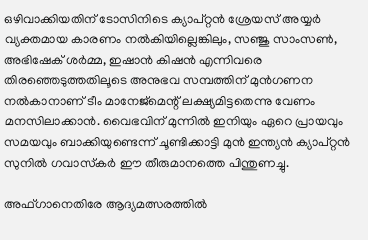ഒഴിവാക്കിയതിന് ടോസിനിടെ ക്യാപ്റ്റൻ ശ്രേയസ് അയ്യർ വ്യക്തമായ കാരണം നൽകിയില്ലെങ്കിലും, സഞ്ജു സാംസൺ, അഭിഷേക് ശർമ്മ, ഇഷാൻ കിഷൻ എന്നിവരെ തിരഞ്ഞെടുത്തതിലൂടെ അനുഭവ സമ്പത്തിന് മുൻഗണന നൽകാനാണ് ടീം മാനേജ്മെന്റ് ലക്ഷ്യമിട്ടതെന്നു വേണം മനസിലാക്കാൻ. വൈഭവിന് മുന്നിൽ ഇനിയും ഏറെ പ്രായവും സമയവും ബാക്കിയുണ്ടെന്ന് ചൂണ്ടിക്കാട്ടി മുൻ ഇന്ത്യൻ ക്യാപ്റ്റൻ സുനിൽ ഗവാസ്‌കർ ഈ തീരുമാനത്തെ പിന്തുണച്ചു.

അഫ്ഗാനെതിരേ ആദ്യമത്സരത്തിൽ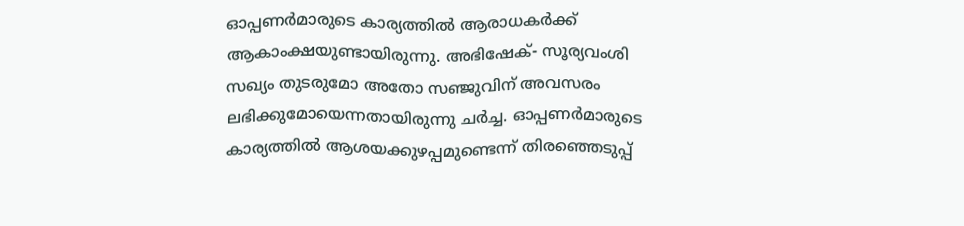ഓപ്പണർമാരുടെ കാര്യത്തിൽ ആരാധകർക്ക് ആകാംക്ഷയുണ്ടായിരുന്നു. അഭിഷേക്- സൂര്യവംശി സഖ്യം തുടരുമോ അതോ സഞ്ജുവിന് അവസരം ലഭിക്കുമോയെന്നതായിരുന്നു ചർച്ച. ഓപ്പണർമാരുടെ കാര്യത്തിൽ ആശയക്കുഴപ്പമുണ്ടെന്ന് തിരഞ്ഞെടുപ്പ്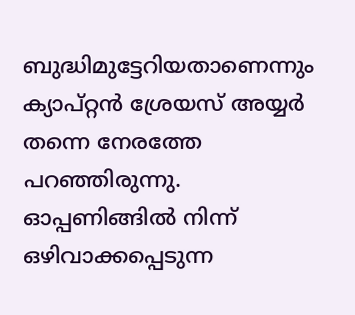ബുദ്ധിമുട്ടേറിയതാണെന്നും ക്യാപ്റ്റൻ ശ്രേയസ് അയ്യർ തന്നെ നേരത്തേ പറഞ്ഞിരുന്നു. ഓപ്പണിങ്ങിൽ നിന്ന് ഒഴിവാക്കപ്പെടുന്ന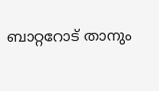ബാറ്ററോട് താനും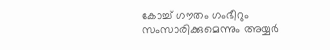കോച്ച് ഗൗതം ഗംഭീറും സംസാരിക്കുമെന്നും അയ്യർ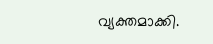വ്യക്തമാക്കി.